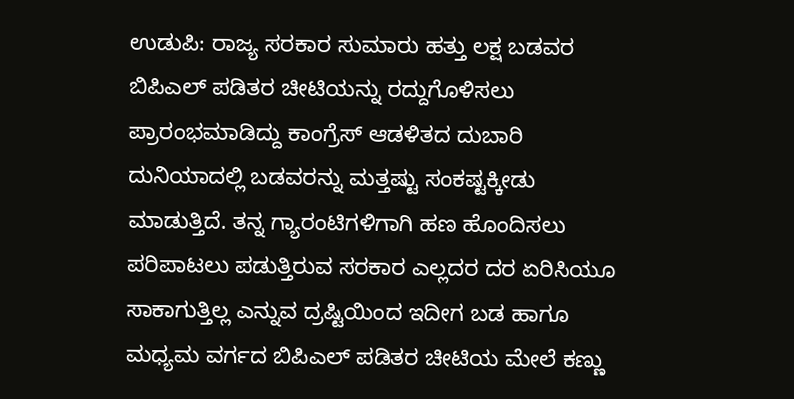ಉಡುಪಿ: ರಾಜ್ಯ ಸರಕಾರ ಸುಮಾರು ಹತ್ತು ಲಕ್ಷ ಬಡವರ ಬಿಪಿಎಲ್ ಪಡಿತರ ಚೀಟಿಯನ್ನು ರದ್ದುಗೊಳಿಸಲು ಪ್ರಾರಂಭಮಾಡಿದ್ದು ಕಾಂಗ್ರೆಸ್ ಆಡಳಿತದ ದುಬಾರಿ ದುನಿಯಾದಲ್ಲಿ ಬಡವರನ್ನು ಮತ್ತಷ್ಟು ಸಂಕಷ್ಟಕ್ಕೀಡು ಮಾಡುತ್ತಿದೆ. ತನ್ನ ಗ್ಯಾರಂಟಿಗಳಿಗಾಗಿ ಹಣ ಹೊಂದಿಸಲು ಪರಿಪಾಟಲು ಪಡುತ್ತಿರುವ ಸರಕಾರ ಎಲ್ಲದರ ದರ ಏರಿಸಿಯೂ ಸಾಕಾಗುತ್ತಿಲ್ಲ ಎನ್ನುವ ದ್ರಷ್ಟಿಯಿಂದ ಇದೀಗ ಬಡ ಹಾಗೂ ಮಧ್ಯಮ ವರ್ಗದ ಬಿಪಿಎಲ್ ಪಡಿತರ ಚೀಟಿಯ ಮೇಲೆ ಕಣ್ಣು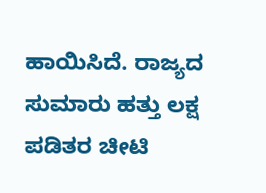ಹಾಯಿಸಿದೆ. ರಾಜ್ಯದ ಸುಮಾರು ಹತ್ತು ಲಕ್ಷ ಪಡಿತರ ಚೀಟಿ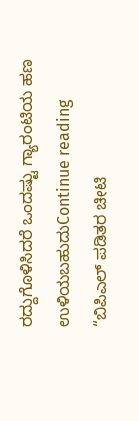ರದ್ದುಗೊಳಿಸಿದರೆ ಒಂದಷ್ಟು ಗ್ಯಾರಂಟಿಯ ಹಣ ಉಳಿಯಬಹುದುContinue reading “ಬಿಪಿಎಲ್ ಪಡಿತರ ಚೀಟಿ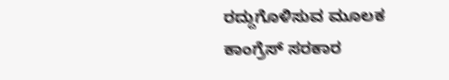ರದ್ದುಗೊಳಿಸುವ ಮೂಲಕ ಕಾಂಗ್ರೆಸ್ ಸರಕಾರ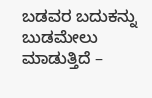ಬಡವರ ಬದುಕನ್ನು ಬುಡಮೇಲು ಮಾಡುತ್ತಿದೆ –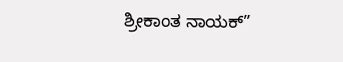ಶ್ರೀಕಾಂತ ನಾಯಕ್”